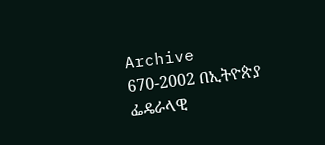Archive
670-2002 በኢትዮጵያ ፌዴራላዊ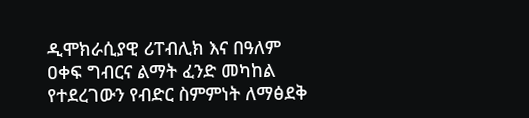ዲሞክራሲያዊ ሪፐብሊክ እና በዓለም ዐቀፍ ግብርና ልማት ፈንድ መካከል የተደረገውን የብድር ስምምነት ለማፅደቅ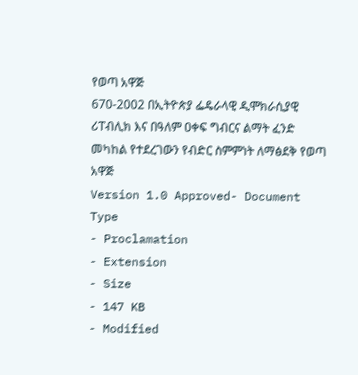የወጣ አዋጅ
670-2002 በኢትዮጵያ ፌዴራላዊ ዲሞክራሲያዊ ሪፐብሊክ እና በዓለም ዐቀፍ ግብርና ልማት ፈንድ መካከል የተደረገውን የብድር ስምምነት ለማፅደቅ የወጣ አዋጅ
Version 1.0 Approved- Document Type
- Proclamation
- Extension
- Size
- 147 KB
- Modified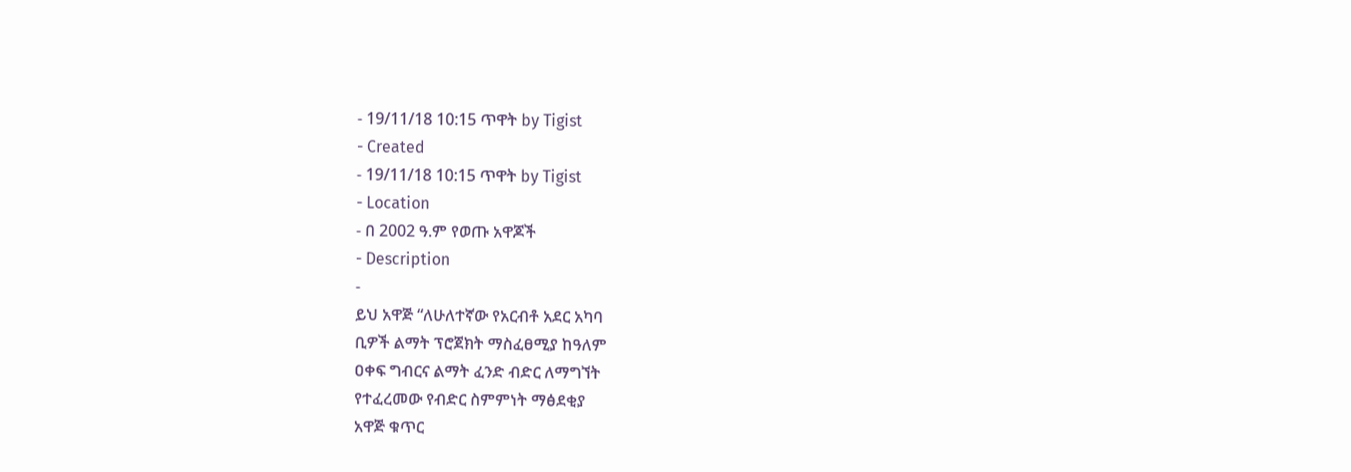- 19/11/18 10:15 ጥዋት by Tigist
- Created
- 19/11/18 10:15 ጥዋት by Tigist
- Location
- በ 2002 ዓ.ም የወጡ አዋጆች
- Description
-
ይህ አዋጅ “ለሁለተኛው የአርብቶ አደር አካባ
ቢዎች ልማት ፕሮጀክት ማስፈፀሚያ ከዓለም
ዐቀፍ ግብርና ልማት ፈንድ ብድር ለማግኘት
የተፈረመው የብድር ስምምነት ማፅደቂያ
አዋጅ ቁጥር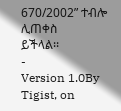670/2002” ተብሎ ሊጠቀስ
ይችላል፡፡
-
Version 1.0By Tigist, on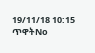19/11/18 10:15 ጥዋትNo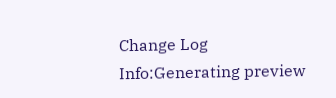Change Log
Info:Generating preview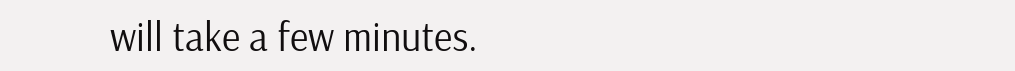will take a few minutes.